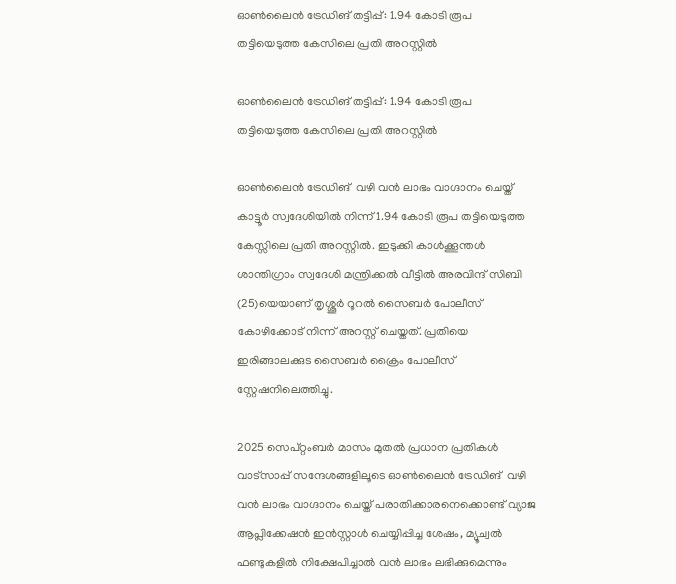ഓൺലൈൻ ട്രേഡിങ് തട്ടിപ്പ്: 1.94 കോടി രൂപ തട്ടിയെടുത്ത കേസിലെ പ്രതി അറസ്റ്റിൽ

ഓൺലൈൻ ട്രേഡിങ് തട്ടിപ്പ്: 1.94 കോടി രൂപ തട്ടിയെടുത്ത കേസിലെ പ്രതി അറസ്റ്റിൽ

ഓൺലൈൻ ട്രേഡിങ്  വഴി വൻ ലാഭം വാഗ്ദാനം ചെയ്ത് കാട്ടൂർ സ്വദേശിയിൽ നിന്ന് 1.94 കോടി രൂപ തട്ടിയെടുത്ത കേസ്സിലെ പ്രതി അറസ്റ്റിൽ. ഇടുക്കി കാൾക്കൂന്തൾ ശാന്തിഗ്രാം സ്വദേശി മന്ത്രിക്കൽ വീട്ടിൽ അരവിന്ദ് സിബി (25)യെയാണ് തൃശ്ശൂർ റൂറൽ സൈബർ പോലീസ് കോഴിക്കോട് നിന്ന് അറസ്റ്റ് ചെയ്തത്. പ്രതിയെ ഇരിങ്ങാലക്കുട സൈബർ ക്രൈം പോലീസ് സ്റ്റേഷനിലെത്തിച്ചു.

2025 സെപ്റ്റംബർ മാസം മുതൽ പ്രധാന പ്രതികൾ വാട്സാപ്പ് സന്ദേശങ്ങളിലൂടെ ഓൺലൈൻ ട്രേഡിങ്  വഴി വൻ ലാഭം വാഗ്ദാനം ചെയ്ത് പരാതിക്കാരനെക്കൊണ്ട് വ്യാജ ആപ്ലിക്കേഷൻ ഇൻസ്റ്റാൾ ചെയ്യിപ്പിച്ച ശേഷം, മ്യൂച്വൽ ഫണ്ടുകളിൽ നിക്ഷേപിച്ചാൽ വൻ ലാഭം ലഭിക്കുമെന്നും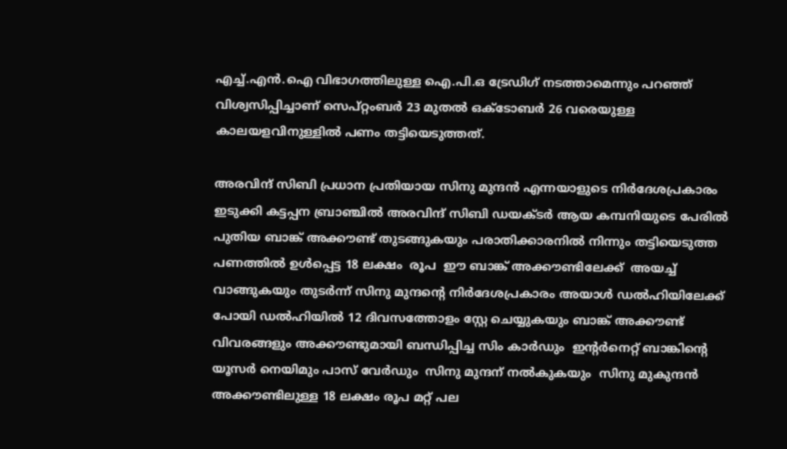എച്ച്.എൻ.ഐ വിഭാഗത്തിലുള്ള ഐ.പി.ഒ ട്രേഡിഗ് നടത്താമെന്നും പറഞ്ഞ്  വിശ്വസിപ്പിച്ചാണ് സെപ്റ്റംബർ 23 മുതൽ ഒക്ടോബർ 26 വരെയുള്ള കാലയളവിനുള്ളിൽ പണം തട്ടിയെടുത്തത്.

അരവിന്ദ് സിബി പ്രധാന പ്രതിയായ സിനു മുന്ദൻ എന്നയാളുടെ നിർദേശപ്രകാരം ഇടുക്കി കട്ടപ്പന ബ്രാഞ്ചിൽ അരവിന്ദ് സിബി ഡയക്ടർ ആയ കമ്പനിയുടെ പേരിൽ പുതിയ ബാങ്ക് അക്കൗണ്ട് തുടങ്ങുകയും പരാതിക്കാരനിൽ നിന്നും തട്ടിയെടുത്ത പണത്തിൽ ഉൾപ്പെട്ട 18 ലക്ഷം  രൂപ  ഈ ബാങ്ക് അക്കൗണ്ടിലേക്ക്  അയച്ച് വാങ്ങുകയും തുടർന്ന് സിനു മുന്ദന്റെ നിർദേശപ്രകാരം അയാൾ ഡൽഹിയിലേക്ക് പോയി ഡൽഹിയിൽ 12 ദിവസത്തോളം സ്റ്റേ ചെയ്യുകയും ബാങ്ക് അക്കൗണ്ട് വിവരങ്ങളും അക്കൗണ്ടുമായി ബന്ധിപ്പിച്ച സിം കാർഡും  ഇന്റർനെറ്റ് ബാങ്കിന്റെ യൂസർ നെയിമും പാസ് വേർഡും  സിനു മുന്ദന് നൽകുകയും  സിനു മുകുന്ദൻ അക്കൗണ്ടിലുള്ള 18 ലക്ഷം രൂപ മറ്റ് പല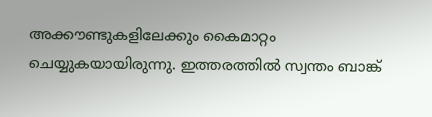അക്കൗണ്ടുകളിലേക്കും കൈമാറ്റം  ചെയ്യുകയായിരുന്നു. ഇത്തരത്തിൽ സ്വന്തം ബാങ്ക്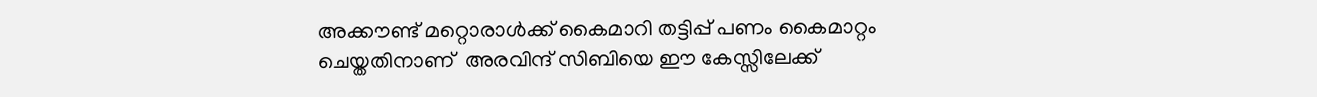അക്കൗണ്ട് മറ്റൊരാൾക്ക് കൈമാറി തട്ടിപ്പ് പണം കൈമാറ്റം ചെയ്തതിനാണ്  അരവിന്ദ് സിബിയെ ഈ കേസ്സിലേക്ക്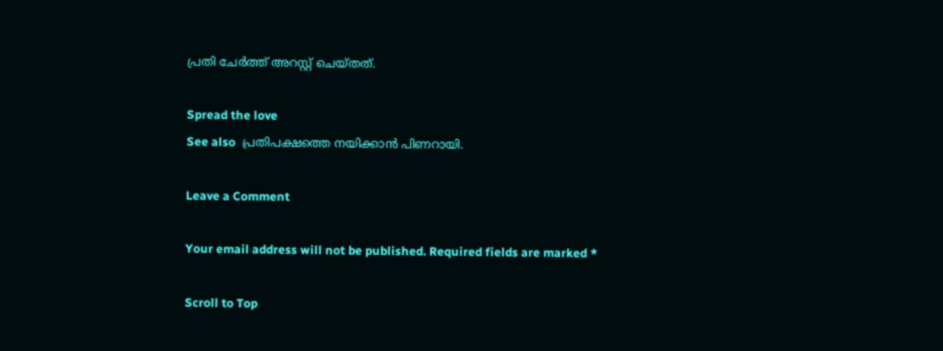പ്രതി ചേർത്ത് അറസ്റ്റ് ചെയ്തത്.

Spread the love
See also  പ്രതിപക്ഷത്തെ നയിക്കാൻ പിണറായി.

Leave a Comment

Your email address will not be published. Required fields are marked *

Scroll to Top